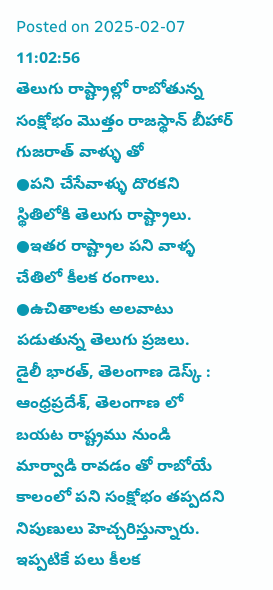Posted on 2025-02-07 11:02:56
తెలుగు రాష్ట్రాల్లో రాబోతున్న సంక్షోభం మొత్తం రాజస్థాన్ బీహార్ గుజరాత్ వాళ్ళు తో
●పని చేసేవాళ్ళు దొరకని స్థితిలోకి తెలుగు రాష్ట్రాలు.
●ఇతర రాష్ట్రాల పని వాళ్ళ చేతిలో కీలక రంగాలు.
●ఉచితాలకు అలవాటు పడుతున్న తెలుగు ప్రజలు.
డైలీ భారత్, తెలంగాణ డెస్క్ : ఆంధ్రప్రదేశ్, తెలంగాణ లో బయట రాష్ట్రము నుండి మార్వాడి రావడం తో రాబోయే కాలంలో పని సంక్షోభం తప్పదని నిపుణులు హెచ్చరిస్తున్నారు. ఇప్పటికే పలు కీలక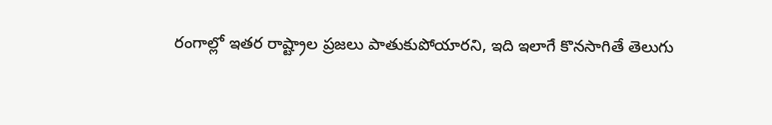రంగాల్లో ఇతర రాష్ట్రాల ప్రజలు పాతుకుపోయారని, ఇది ఇలాగే కొనసాగితే తెలుగు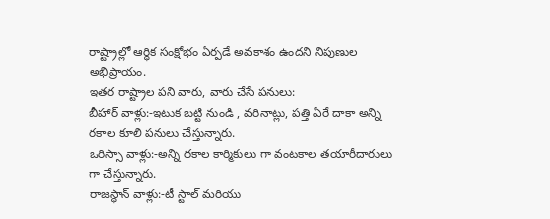రాష్ట్రాల్లో ఆర్ధిక సంక్షోభం ఏర్పడే అవకాశం ఉందని నిపుణుల అభిప్రాయం.
ఇతర రాష్ట్రాల పని వారు, వారు చేసే పనులు:
బీహార్ వాళ్లు:-ఇటుక బట్టి నుండి , వరినాట్లు, పత్తి ఏరే దాకా అన్ని రకాల కూలి పనులు చేస్తున్నారు.
ఒరిస్సా వాళ్లు:-అన్ని రకాల కార్మికులు గా వంటకాల తయారీదారులు గా చేస్తున్నారు.
రాజస్థాన్ వాళ్లు:-టీ స్టాల్ మరియు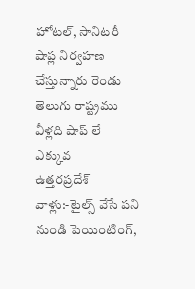హోటల్, సానిటరీ షాప్ల నిర్వహణ చేస్తున్నారు రెండు తెలుగు రాష్ట్రము వీళ్లది షాప్ లే ఎక్కువ
ఉత్తరప్రదేశ్ వాళ్లు:-టైల్స్ వేసే పని నుండి పెయింటింగ్,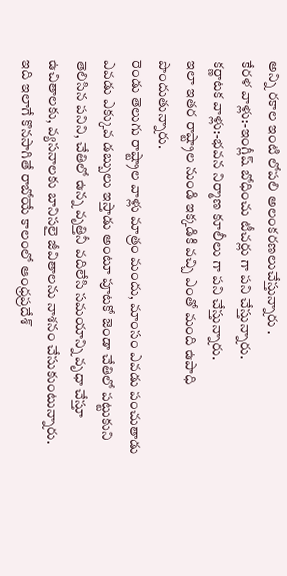అన్ని రకాల ఇంటి లోపలి అలంకరణలుచేస్తున్నారు .
కేరళ వాళ్లు:-ఇంగ్లీష్ బోధించు టీచర్లు గా పని చేస్తున్నారు.
కర్ణాటక వాళ్లు:-భవన నిర్మాణ కూలీలు గా పని చేస్తున్నారు.
ఇలా ఇతర రాష్ట్రాల నుండి ఇక్కడికి వచ్చి ఎంతో మంది ఉపాధి పొందుతున్నారు.
రెండు తెలుగు రాష్ట్రాల వాళ్లు మాత్రం మందు, మాంసం ఎవడు పంచుతాడు ఎవడు ఎక్కువ డబ్బులు ఇస్తాడు అంటూ పూటకో జెండా చేతిలో పట్టుకుని తెలిసిన పనిని, చేతిలో ఉన్న వృత్తినీ వదిలేసి సమయాన్ని వృధా చేస్తూ ఉచితాలకు, వ్యసనాలకు బానిసలై జీవితాలను నాశనం చేసుకుంటున్నారు.
ఇది ఇలాగే కొనసాగితే రాబోయే కాలంలో ఆంధ్రప్రదేశ్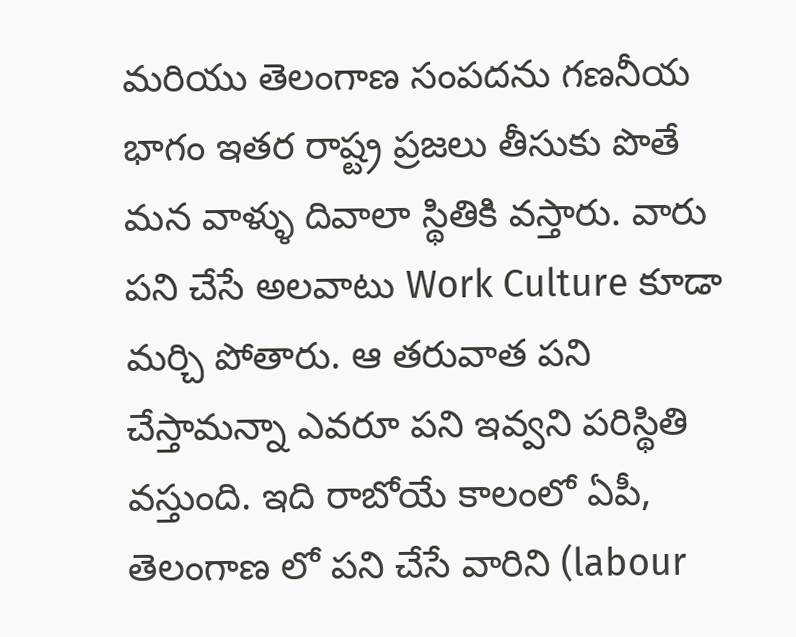మరియు తెలంగాణ సంపదను గణనీయ భాగం ఇతర రాష్ట్ర ప్రజలు తీసుకు పొతే మన వాళ్ళు దివాలా స్థితికి వస్తారు. వారు పని చేసే అలవాటు Work Culture కూడా మర్చి పోతారు. ఆ తరువాత పని చేస్తామన్నా ఎవరూ పని ఇవ్వని పరిస్థితి వస్తుంది. ఇది రాబోయే కాలంలో ఏపీ, తెలంగాణ లో పని చేసే వారిని (labour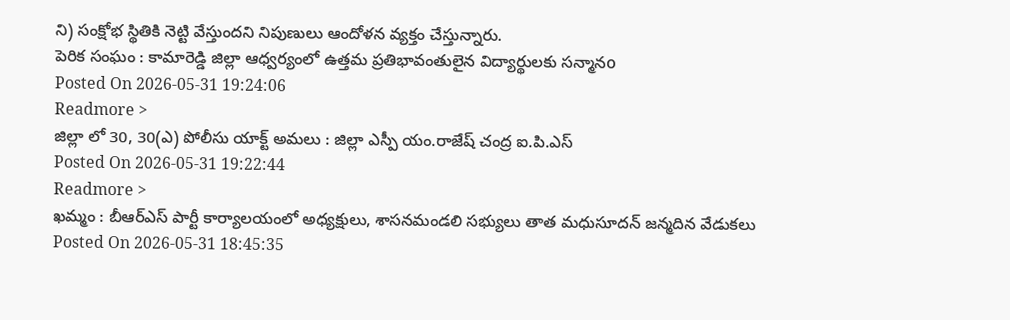ని) సంక్షోభ స్థితికి నెట్టి వేస్తుందని నిపుణులు ఆందోళన వ్యక్తం చేస్తున్నారు.
పెరిక సంఘం : కామారెడ్డి జిల్లా ఆధ్వర్యంలో ఉత్తమ ప్రతిభావంతులైన విద్యార్థులకు సన్మానo
Posted On 2026-05-31 19:24:06
Readmore >
జిల్లా లో 30, 30(ఎ) పోలీసు యాక్ట్ అమలు : జిల్లా ఎస్పీ యం.రాజేష్ చంద్ర ఐ.పి.ఎస్
Posted On 2026-05-31 19:22:44
Readmore >
ఖమ్మం : బీఆర్ఎస్ పార్టీ కార్యాలయంలో అధ్యక్షులు, శాసనమండలి సభ్యులు తాత మధుసూదన్ జన్మదిన వేడుకలు
Posted On 2026-05-31 18:45:35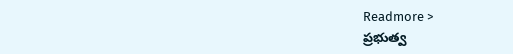Readmore >
ప్రభుత్వ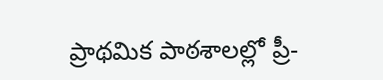ప్రాథమిక పాఠశాలల్లో ప్రీ-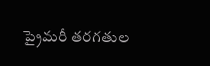ప్రైమరీ తరగతుల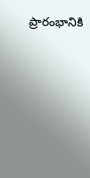ప్రారంభానికి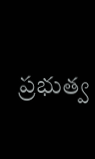ప్రభుత్వ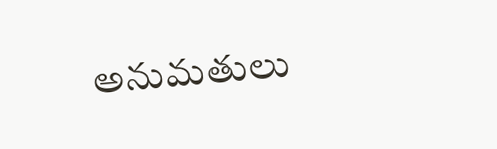అనుమతులు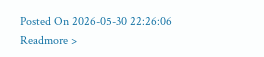Posted On 2026-05-30 22:26:06
Readmore >